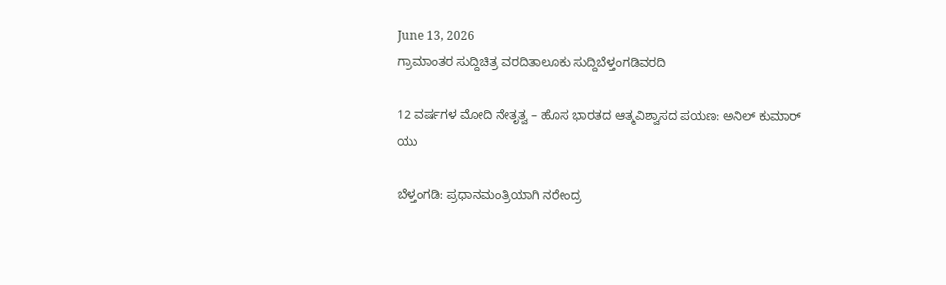June 13, 2026
ಗ್ರಾಮಾಂತರ ಸುದ್ದಿಚಿತ್ರ ವರದಿತಾಲೂಕು ಸುದ್ದಿಬೆಳ್ತಂಗಡಿವರದಿ

12 ವರ್ಷಗಳ ಮೋದಿ ನೇತೃತ್ವ – ಹೊಸ ಭಾರತದ ಆತ್ಮವಿಶ್ವಾಸದ ಪಯಣ: ಅನಿಲ್ ಕುಮಾರ್ ಯು

ಬೆಳ್ತಂಗಡಿ: ಪ್ರಧಾನಮಂತ್ರಿಯಾಗಿ ನರೇಂದ್ರ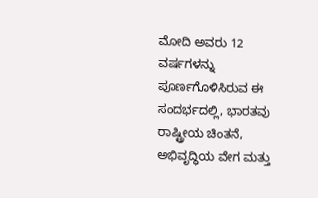ಮೋದಿ ಅವರು 12 ವರ್ಷಗಳನ್ನು ಪೂರ್ಣಗೊಳಿಸಿರುವ ಈ ಸಂದರ್ಭದಲ್ಲಿ, ಭಾರತವು ರಾಷ್ಟ್ರೀಯ ಚಿಂತನೆ, ಅಭಿವೃದ್ಧಿಯ ವೇಗ ಮತ್ತು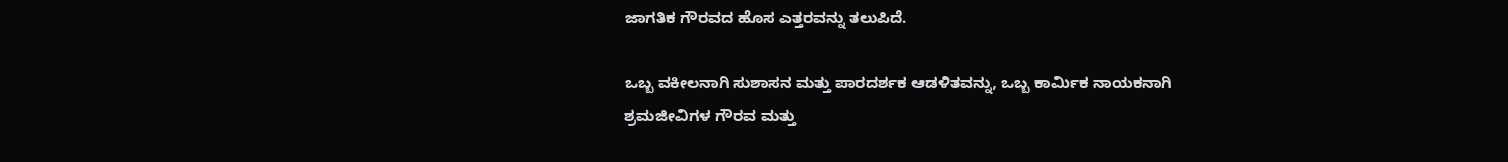ಜಾಗತಿಕ ಗೌರವದ ಹೊಸ ಎತ್ತರವನ್ನು ತಲುಪಿದೆ.

ಒಬ್ಬ ವಕೀಲನಾಗಿ ಸುಶಾಸನ ಮತ್ತು ಪಾರದರ್ಶಕ ಆಡಳಿತವನ್ನು, ಒಬ್ಬ ಕಾರ್ಮಿಕ ನಾಯಕನಾಗಿ ಶ್ರಮಜೀವಿಗಳ ಗೌರವ ಮತ್ತು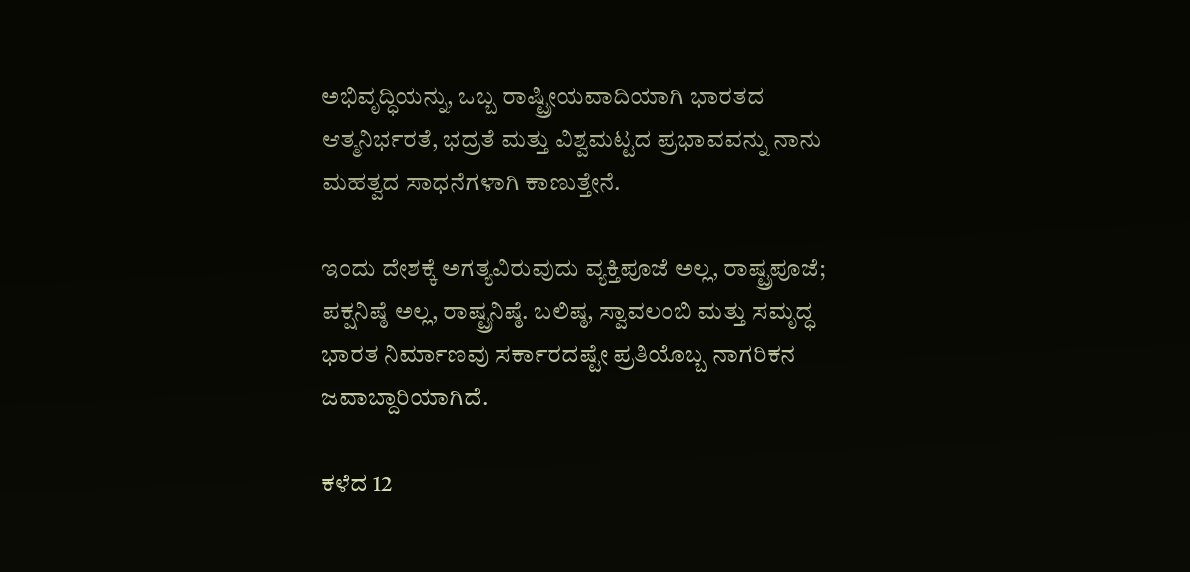ಅಭಿವೃದ್ಧಿಯನ್ನು, ಒಬ್ಬ ರಾಷ್ಟ್ರೀಯವಾದಿಯಾಗಿ ಭಾರತದ ಆತ್ಮನಿರ್ಭರತೆ, ಭದ್ರತೆ ಮತ್ತು ವಿಶ್ವಮಟ್ಟದ ಪ್ರಭಾವವನ್ನು ನಾನು ಮಹತ್ವದ ಸಾಧನೆಗಳಾಗಿ ಕಾಣುತ್ತೇನೆ.

ಇಂದು ದೇಶಕ್ಕೆ ಅಗತ್ಯವಿರುವುದು ವ್ಯಕ್ತಿಪೂಜೆ ಅಲ್ಲ, ರಾಷ್ಟ್ರಪೂಜೆ; ಪಕ್ಷನಿಷ್ಠೆ ಅಲ್ಲ, ರಾಷ್ಟ್ರನಿಷ್ಠೆ. ಬಲಿಷ್ಠ, ಸ್ವಾವಲಂಬಿ ಮತ್ತು ಸಮೃದ್ಧ ಭಾರತ ನಿರ್ಮಾಣವು ಸರ್ಕಾರದಷ್ಟೇ ಪ್ರತಿಯೊಬ್ಬ ನಾಗರಿಕನ ಜವಾಬ್ದಾರಿಯಾಗಿದೆ.

ಕಳೆದ 12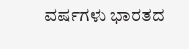ವರ್ಷಗಳು ಭಾರತದ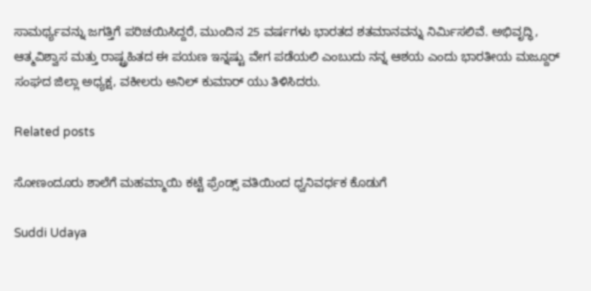ಸಾಮರ್ಥ್ಯವನ್ನು ಜಗತ್ತಿಗೆ ಪರಿಚಯಿಸಿದ್ದರೆ, ಮುಂದಿನ 25 ವರ್ಷಗಳು ಭಾರತದ ಶತಮಾನವನ್ನು ನಿರ್ಮಿಸಲಿವೆ. ಅಭಿವೃದ್ಧಿ, ಆತ್ಮವಿಶ್ವಾಸ ಮತ್ತು ರಾಷ್ಟ್ರಹಿತದ ಈ ಪಯಣ ಇನ್ನಷ್ಟು ವೇಗ ಪಡೆಯಲಿ ಎಂಬುದು ನನ್ನ ಆಶಯ ಎಂದು ಭಾರತೀಯ ಮಜ್ದೂರ್ ಸಂಘದ ಜಿಲ್ಲಾ ಅಧ್ಯಕ್ಷ, ವಕೀಲರು ಅನಿಲ್ ಕುಮಾರ್ ಯು ತಿಳಿಸಿದರು.

Related posts

ಸೋಣಂದೂರು ಶಾಲೆಗೆ ಮಹಮ್ಮಾಯಿ ಕಟ್ಟೆ ಫ್ರೆಂಡ್ಸ್ ವತಿಯಿಂದ ಧ್ವನಿವರ್ಧಕ ಕೊಡುಗೆ

Suddi Udaya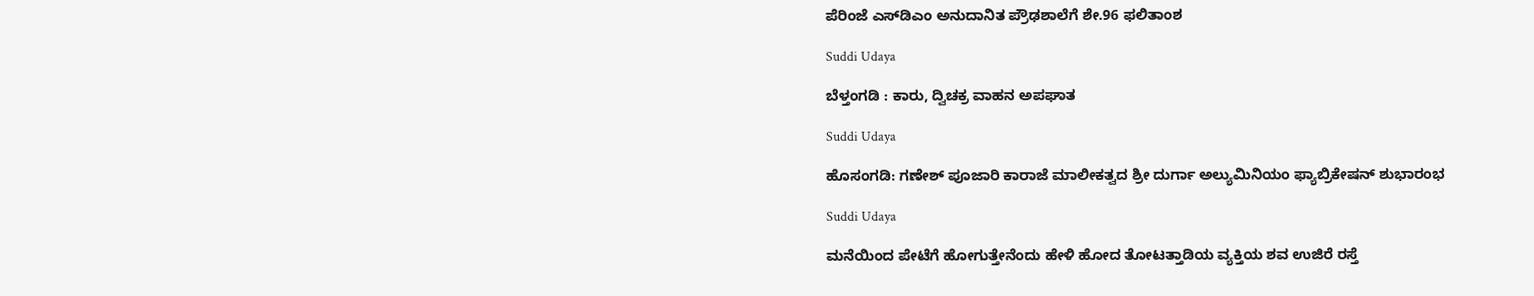ಪೆರಿಂಜೆ ಎಸ್‌ಡಿಎಂ ಅನುದಾನಿತ ಪ್ರೌಢಶಾಲೆಗೆ ಶೇ.96 ಫಲಿತಾಂಶ

Suddi Udaya

ಬೆಳ್ತಂಗಡಿ : ಕಾರು, ದ್ವಿಚಕ್ರ ವಾಹನ ಅಪಘಾತ

Suddi Udaya

ಹೊಸಂಗಡಿ: ಗಣೇಶ್ ಪೂಜಾರಿ ಕಾರಾಜೆ ಮಾಲೀಕತ್ವದ ಶ್ರೀ ದುರ್ಗಾ ಅಲ್ಯುಮಿನಿಯಂ ಫ್ಯಾಬ್ರಿಕೇಷನ್ ಶುಭಾರಂಭ

Suddi Udaya

ಮನೆಯಿಂದ ಪೇಟೆಗೆ ಹೋಗುತ್ತೇನೆಂದು ‌ಹೇಳಿ ಹೋದ‌ ತೋಟತ್ತಾಡಿಯ ವ್ಯಕ್ತಿಯ ಶವ ಉಜಿರೆ ರಸ್ತೆ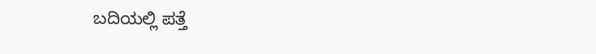ಬದಿಯಲ್ಲಿ ಪತ್ತೆ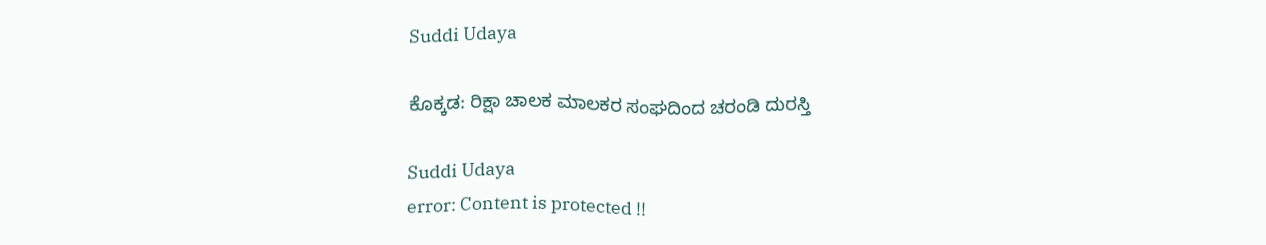Suddi Udaya

ಕೊಕ್ಕಡ: ರಿಕ್ಷಾ ಚಾಲಕ ಮಾಲಕರ ಸಂಘದಿಂದ ಚರಂಡಿ ದುರಸ್ತಿ

Suddi Udaya
error: Content is protected !!